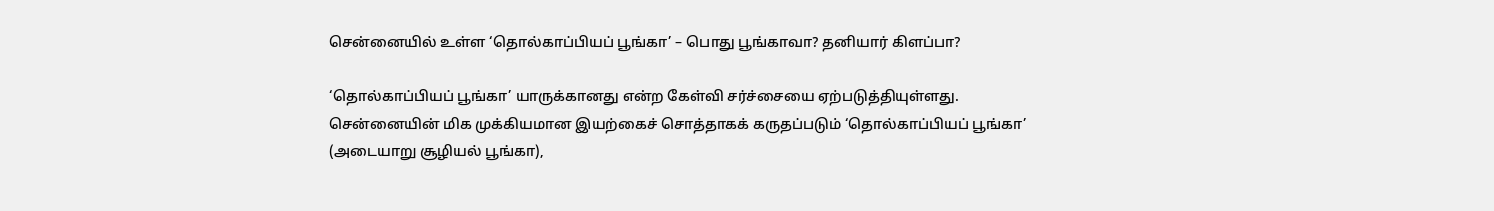சென்னையில் உள்ள ‘தொல்காப்பியப் பூங்கா’ – பொது பூங்காவா? தனியார் கிளப்பா?

‘தொல்காப்பியப் பூங்கா’ யாருக்கானது என்ற கேள்வி சர்ச்சையை ஏற்படுத்தியுள்ளது. சென்னையின் மிக முக்கியமான இயற்கைச் சொத்தாகக் கருதப்படும் ‘தொல்காப்பியப் பூங்கா’ (அடையாறு சூழியல் பூங்கா),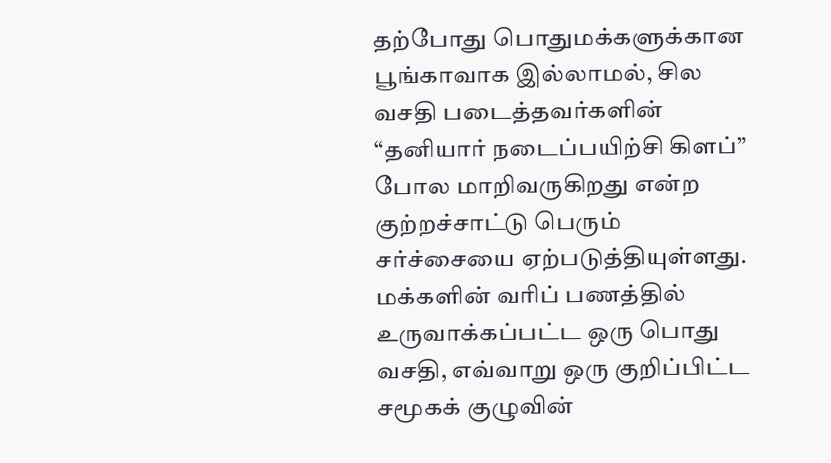தற்போது பொதுமக்களுக்கான பூங்காவாக இல்லாமல், சில வசதி படைத்தவர்களின் “தனியார் நடைப்பயிற்சி கிளப்” போல மாறிவருகிறது என்ற குற்றச்சாட்டு பெரும் சர்ச்சையை ஏற்படுத்தியுள்ளது. மக்களின் வரிப் பணத்தில் உருவாக்கப்பட்ட ஒரு பொது வசதி, எவ்வாறு ஒரு குறிப்பிட்ட சமூகக் குழுவின்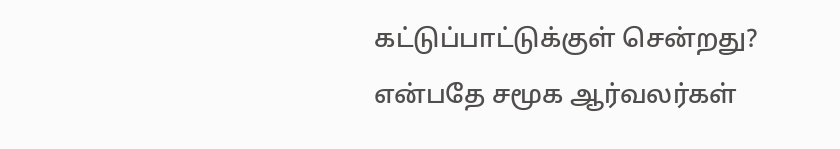கட்டுப்பாட்டுக்குள் சென்றது? என்பதே சமூக ஆர்வலர்கள்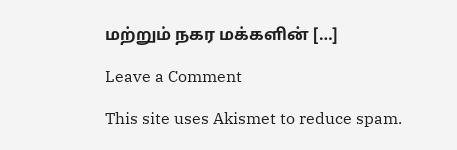மற்றும் நகர மக்களின் […]

Leave a Comment

This site uses Akismet to reduce spam.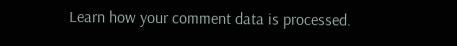Learn how your comment data is processed.